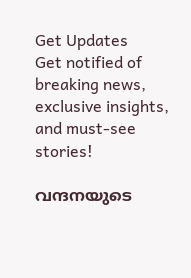Get Updates
Get notified of breaking news, exclusive insights, and must-see stories!

വന്ദനയുടെ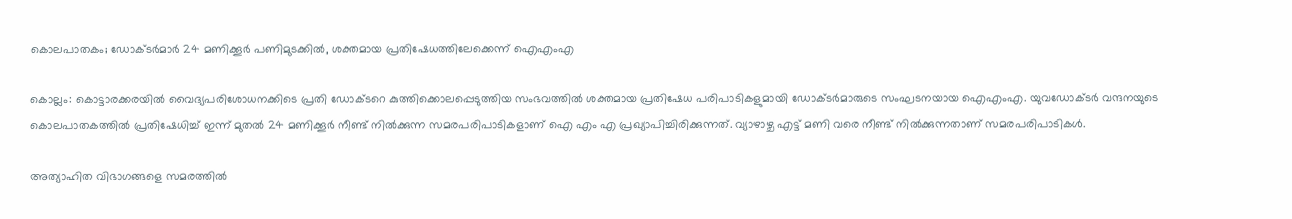കൊലപാതകം; ഡോക്ടര്‍മാര്‍ 24 മണിക്കൂര്‍ പണിമുടക്കില്‍, ശക്തമായ പ്രതിഷേധത്തിലേക്കെന്ന് ഐഎംഎ

കൊല്ലം: കൊട്ടാരക്കരയില്‍ വൈദ്യപരിശോധനക്കിടെ പ്രതി ഡോക്ടറെ കുത്തിക്കൊലപ്പെടുത്തിയ സംഭവത്തില്‍ ശക്തമായ പ്രതിഷേധ പരിപാടികളുമായി ഡോക്ടര്‍മാരുടെ സംഘടനയായ ഐഎംഎ. യുവഡോക്ടര്‍ വന്ദനയുടെ കൊലപാതകത്തില്‍ പ്രതിഷേധിച്ച് ഇന്ന് മുതല്‍ 24 മണിക്കൂര്‍ നീണ്ട് നില്‍ക്കുന്ന സമരപരിപാടികളാണ് ഐ എം എ പ്രഖ്യാപിച്ചിരിക്കുന്നത്. വ്യാഴാഴ്ച എട്ട് മണി വരെ നീണ്ട് നില്‍ക്കുന്നതാണ് സമരപരിപാടികള്‍.

അത്യാഹിത വിഭാഗങ്ങളെ സമരത്തില്‍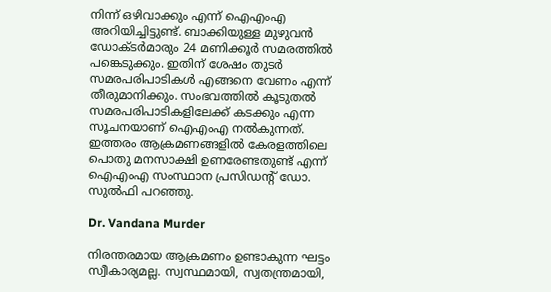നിന്ന് ഒഴിവാക്കും എന്ന് ഐഎംഎ അറിയിച്ചിട്ടുണ്ട്. ബാക്കിയുള്ള മുഴുവന്‍ ഡോക്ടര്‍മാരും 24 മണിക്കൂര്‍ സമരത്തില്‍ പങ്കെടുക്കും. ഇതിന് ശേഷം തുടര്‍ സമരപരിപാടികള്‍ എങ്ങനെ വേണം എന്ന് തീരുമാനിക്കും. സംഭവത്തില്‍ കൂടുതല്‍ സമരപരിപാടികളിലേക്ക് കടക്കും എന്ന സൂചനയാണ് ഐഎംഎ നല്‍കുന്നത്. ഇത്തരം ആക്രമണങ്ങളില്‍ കേരളത്തിലെ പൊതു മനസാക്ഷി ഉണരേണ്ടതുണ്ട് എന്ന് ഐഎംഎ സംസ്ഥാന പ്രസിഡന്റ് ഡോ. സുല്‍ഫി പറഞ്ഞു.

Dr. Vandana Murder

നിരന്തരമായ ആക്രമണം ഉണ്ടാകുന്ന ഘട്ടം സ്വീകാര്യമല്ല. സ്വസ്ഥമായി, സ്വതന്ത്രമായി,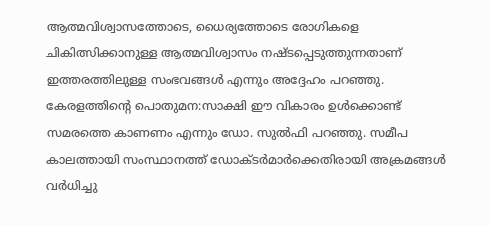ആത്മവിശ്വാസത്തോടെ, ധൈര്യത്തോടെ രോഗികളെ ചികിത്സിക്കാനുള്ള ആത്മവിശ്വാസം നഷ്ടപ്പെടുത്തുന്നതാണ് ഇത്തരത്തിലുള്ള സംഭവങ്ങള്‍ എന്നും അദ്ദേഹം പറഞ്ഞു. കേരളത്തിന്റെ പൊതുമന:സാക്ഷി ഈ വികാരം ഉള്‍ക്കൊണ്ട് സമരത്തെ കാണണം എന്നും ഡോ. സുല്‍ഫി പറഞ്ഞു. സമീപ കാലത്തായി സംസ്ഥാനത്ത് ഡോക്ടര്‍മാര്‍ക്കെതിരായി അക്രമങ്ങള്‍ വര്‍ധിച്ചു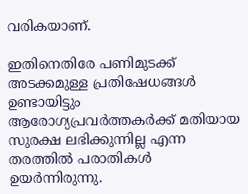വരികയാണ്.

ഇതിനെതിരേ പണിമുടക്ക് അടക്കമുള്ള പ്രതിഷേധങ്ങള്‍ ഉണ്ടായിട്ടും ആരോഗ്യപ്രവര്‍ത്തകര്‍ക്ക് മതിയായ സുരക്ഷ ലഭിക്കുന്നില്ല എന്ന തരത്തില്‍ പരാതികള്‍ ഉയര്‍ന്നിരുന്നു.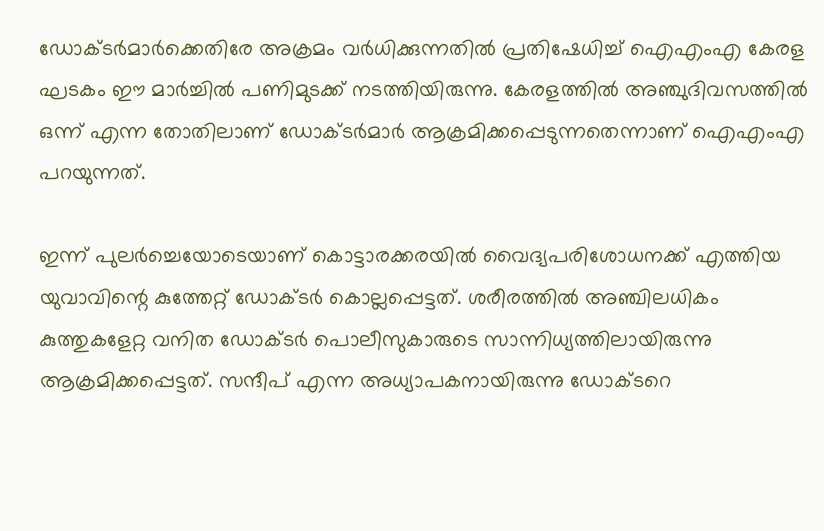ഡോക്ടര്‍മാര്‍ക്കെതിരേ അക്രമം വര്‍ധിക്കുന്നതില്‍ പ്രതിഷേധിച്ച് ഐഎംഎ കേരള ഘടകം ഈ മാര്‍ച്ചില്‍ പണിമുടക്ക് നടത്തിയിരുന്നു. കേരളത്തില്‍ അഞ്ചുദിവസത്തില്‍ ഒന്ന് എന്ന തോതിലാണ് ഡോക്ടര്‍മാര്‍ ആക്രമിക്കപ്പെടുന്നതെന്നാണ് ഐഎംഎ പറയുന്നത്.

ഇന്ന് പുലര്‍ച്ചെയോടെയാണ് കൊട്ടാരക്കരയില്‍ വൈദ്യപരിശോധനക്ക് എത്തിയ യുവാവിന്റെ കുത്തേറ്റ് ഡോക്ടര്‍ കൊല്ലപ്പെട്ടത്. ശരീരത്തില്‍ അഞ്ചിലധികം കുത്തുകളേറ്റ വനിത ഡോക്ടര്‍ പൊലീസുകാരുടെ സാന്നിധ്യത്തിലായിരുന്നു ആക്രമിക്കപ്പെട്ടത്. സന്ദീപ് എന്ന അധ്യാപകനായിരുന്നു ഡോക്ടറെ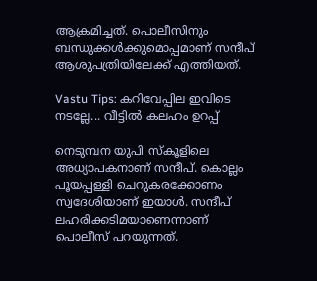ആക്രമിച്ചത്. പൊലീസിനും ബന്ധുക്കള്‍ക്കുമൊപ്പമാണ് സന്ദീപ് ആശുപത്രിയിലേക്ക് എത്തിയത്.

Vastu Tips: കറിവേപ്പില ഇവിടെ നടല്ലേ... വീട്ടില്‍ കലഹം ഉറപ്പ്

നെടുമ്പന യുപി സ്‌കൂളിലെ അധ്യാപകനാണ് സന്ദീപ്. കൊല്ലം പൂയപ്പള്ളി ചെറുകരക്കോണം സ്വദേശിയാണ് ഇയാള്‍. സന്ദീപ് ലഹരിക്കടിമയാണെന്നാണ് പൊലീസ് പറയുന്നത്.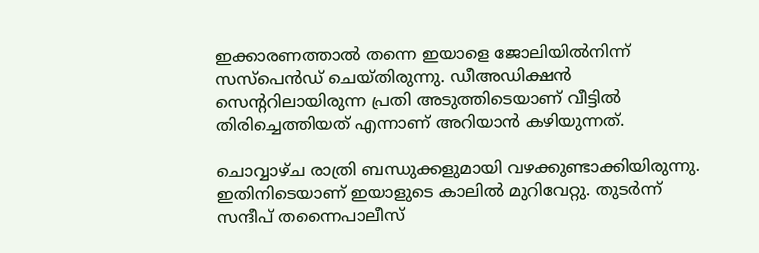ഇക്കാരണത്താല്‍ തന്നെ ഇയാളെ ജോലിയില്‍നിന്ന് സസ്പെന്‍ഡ് ചെയ്തിരുന്നു. ഡീഅഡിക്ഷന്‍ സെന്ററിലായിരുന്ന പ്രതി അടുത്തിടെയാണ് വീട്ടില്‍ തിരിച്ചെത്തിയത് എന്നാണ് അറിയാന്‍ കഴിയുന്നത്.

ചൊവ്വാഴ്ച രാത്രി ബന്ധുക്കളുമായി വഴക്കുണ്ടാക്കിയിരുന്നു. ഇതിനിടെയാണ് ഇയാളുടെ കാലില്‍ മുറിവേറ്റു. തുടര്‍ന്ന് സന്ദീപ് തന്നൈപാലീസ്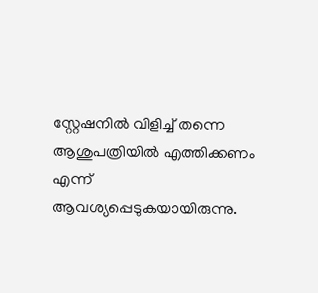സ്റ്റേഷനില്‍ വിളിച്ച് തന്നെ ആശുപത്രിയില്‍ എത്തിക്കണം എന്ന് ആവശ്യപ്പെടുകയായിരുന്നു.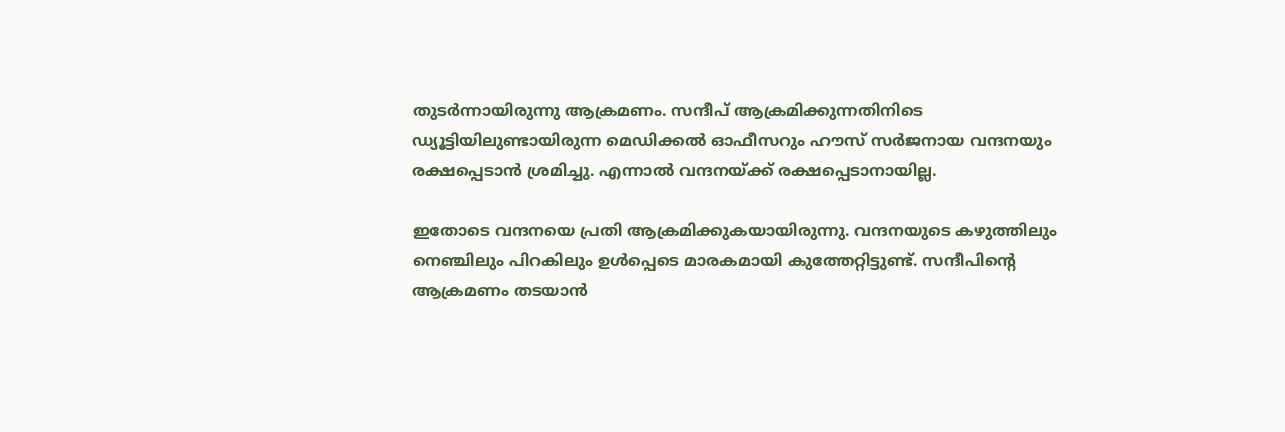തുടര്‍ന്നായിരുന്നു ആക്രമണം. സന്ദീപ് ആക്രമിക്കുന്നതിനിടെ ഡ്യൂട്ടിയിലുണ്ടായിരുന്ന മെഡിക്കല്‍ ഓഫീസറും ഹൗസ് സര്‍ജനായ വന്ദനയും രക്ഷപ്പെടാന്‍ ശ്രമിച്ചു. എന്നാല്‍ വന്ദനയ്ക്ക് രക്ഷപ്പെടാനായില്ല.

ഇതോടെ വന്ദനയെ പ്രതി ആക്രമിക്കുകയായിരുന്നു. വന്ദനയുടെ കഴുത്തിലും നെഞ്ചിലും പിറകിലും ഉള്‍പ്പെടെ മാരകമായി കുത്തേറ്റിട്ടുണ്ട്. സന്ദീപിന്റെ ആക്രമണം തടയാന്‍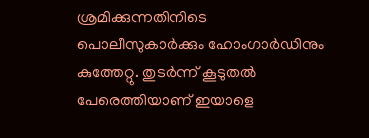ശ്രമിക്കുന്നതിനിടെ പൊലീസുകാര്‍ക്കും ഹോംഗാര്‍ഡിനും കുത്തേറ്റു. തുടര്‍ന്ന് കൂടുതല്‍ പേരെത്തിയാണ് ഇയാളെ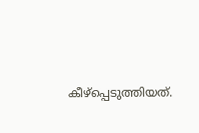കീഴ്‌പ്പെടുത്തിയത്.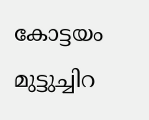കോട്ടയം മുട്ടുച്ചിറ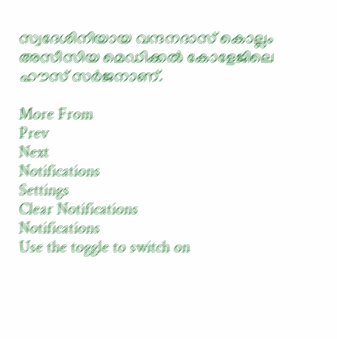സ്വദേശിനിയായ വന്ദനദാസ് കൊല്ലം അസീസിയ മെഡിക്കല്‍ കോളേജിലെ ഹൗസ് സര്‍ജനാണ്.

More From
Prev
Next
Notifications
Settings
Clear Notifications
Notifications
Use the toggle to switch on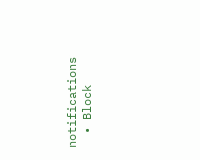notifications
  • Block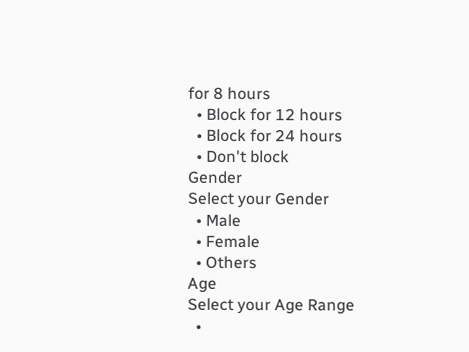for 8 hours
  • Block for 12 hours
  • Block for 24 hours
  • Don't block
Gender
Select your Gender
  • Male
  • Female
  • Others
Age
Select your Age Range
  •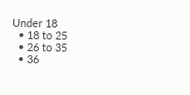Under 18
  • 18 to 25
  • 26 to 35
  • 36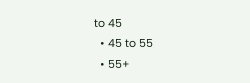to 45
  • 45 to 55
  • 55+